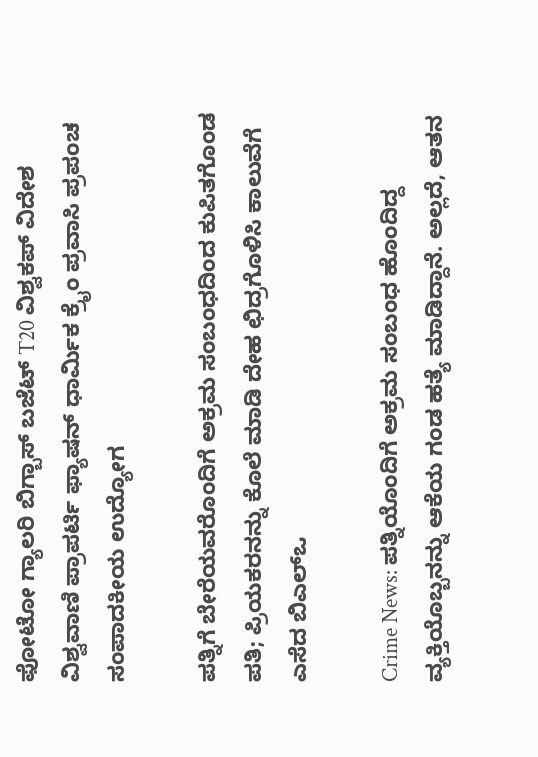ಫೋಟೋ ಗ್ಯಾಲರಿ ಬಿಗ್ಬಾಸ್ ಬಜೆಟ್ T20 ವಿಶ್ವಕಪ್ ವಿದೇಶ ವಿಶ್ವವಾಣಿ ಪ್ರಾಪರ್ಟಿ ಫ್ಯಾಷನ್ ಧಾರ್ಮಿಕ ಕ್ರೈಂ ಪ್ರವಾಸಿ ಪ್ರಪಂಚ ಸಂಪಾದಕೀಯ ಉದ್ಯೋಗ

ಪತ್ನಿಗೆ ಬೇರೆಯವರೊಂದಿಗೆ ಅಕ್ರಮ ಸಂಬಂಧದಿಂದ ಕುಪಿತಗೊಂಡ ಪತಿ; ಪ್ರಿಯಕರನನ್ನು ಕೊಲೆ ಮಾಡಿ ದೇಹ ಛಿದ್ರಗೊಳಿಸಿ ಕಾಲುವೆಗೆ ಎಸೆದ ಬಿಎಲ್ಒ

Crime News: ಪತ್ನಿಯೊಂದಿಗೆ ಅಕ್ರಮ ಸಂಬಂಧ ಹೊಂದಿದ್ದ ವ್ಯಕ್ತಿಯೊಬ್ಬನನ್ನು ಆಕೆಯ ಗಂಡ ಹತ್ಯೆ ಮಾಡಿದ್ದಾನೆ. ಅಲ್ಲದೆ, ಆತನ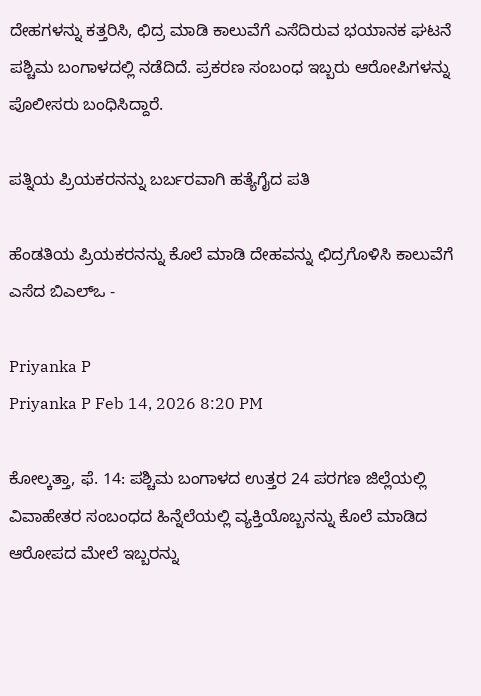ದೇಹಗಳನ್ನು ಕತ್ತರಿಸಿ, ಛಿದ್ರ ಮಾಡಿ ಕಾಲುವೆಗೆ ಎಸೆದಿರುವ ಭಯಾನಕ ಘಟನೆ ಪಶ್ಚಿಮ ಬಂಗಾಳದಲ್ಲಿ ನಡೆದಿದೆ. ಪ್ರಕರಣ ಸಂಬಂಧ ಇಬ್ಬರು ಆರೋಪಿಗಳನ್ನು ಪೊಲೀಸರು ಬಂಧಿಸಿದ್ದಾರೆ.

ಪತ್ನಿಯ ಪ್ರಿಯಕರನನ್ನು ಬರ್ಬರವಾಗಿ ಹತ್ಯೆಗೈದ ಪತಿ

ಹೆಂಡತಿಯ ಪ್ರಿಯಕರನನ್ನು ಕೊಲೆ ಮಾಡಿ ದೇಹವನ್ನು ಛಿದ್ರಗೊಳಿಸಿ ಕಾಲುವೆಗೆ ಎಸೆದ ಬಿಎಲ್ಒ -

Priyanka P
Priyanka P Feb 14, 2026 8:20 PM

ಕೋಲ್ಕತ್ತಾ, ಫೆ. 14: ಪಶ್ಚಿಮ ಬಂಗಾಳದ ಉತ್ತರ 24 ಪರಗಣ ಜಿಲ್ಲೆಯಲ್ಲಿ ವಿವಾಹೇತರ ಸಂಬಂಧದ ಹಿನ್ನೆಲೆಯಲ್ಲಿ ವ್ಯಕ್ತಿಯೊಬ್ಬನನ್ನು ಕೊಲೆ ಮಾಡಿದ ಆರೋಪದ ಮೇಲೆ ಇಬ್ಬರನ್ನು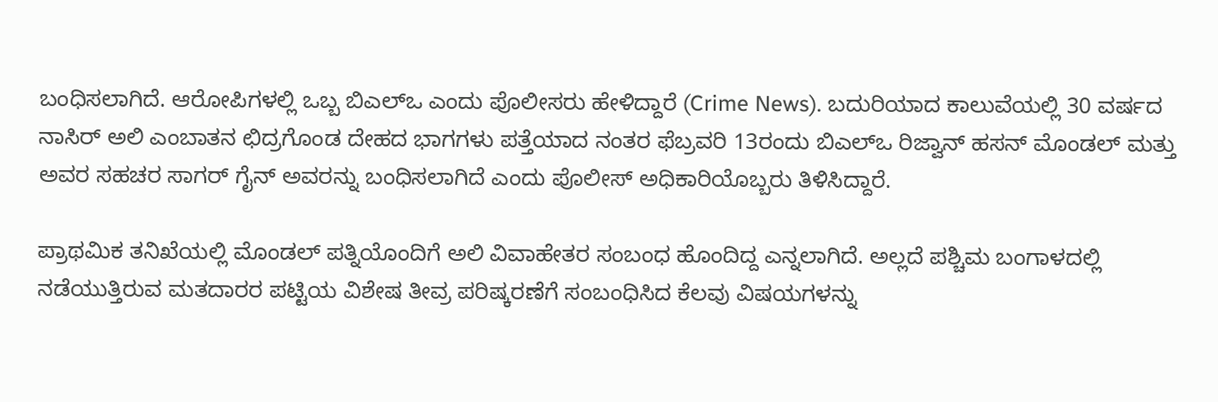ಬಂಧಿಸಲಾಗಿದೆ. ಆರೋಪಿಗಳಲ್ಲಿ ಒಬ್ಬ ಬಿಎಲ್ಒ ಎಂದು ಪೊಲೀಸರು ಹೇಳಿದ್ದಾರೆ (Crime News). ಬದುರಿಯಾದ ಕಾಲುವೆಯಲ್ಲಿ 30 ವರ್ಷದ ನಾಸಿರ್ ಅಲಿ ಎಂಬಾತನ ಛಿದ್ರಗೊಂಡ ದೇಹದ ಭಾಗಗಳು ಪತ್ತೆಯಾದ ನಂತರ ಫೆಬ್ರವರಿ 13ರಂದು ಬಿಎಲ್‌ಒ ರಿಜ್ವಾನ್ ಹಸನ್ ಮೊಂಡಲ್ ಮತ್ತು ಅವರ ಸಹಚರ ಸಾಗರ್ ಗೈನ್ ಅವರನ್ನು ಬಂಧಿಸಲಾಗಿದೆ ಎಂದು ಪೊಲೀಸ್ ಅಧಿಕಾರಿಯೊಬ್ಬರು ತಿಳಿಸಿದ್ದಾರೆ.

ಪ್ರಾಥಮಿಕ ತನಿಖೆಯಲ್ಲಿ ಮೊಂಡಲ್ ಪತ್ನಿಯೊಂದಿಗೆ ಅಲಿ ವಿವಾಹೇತರ ಸಂಬಂಧ ಹೊಂದಿದ್ದ ಎನ್ನಲಾಗಿದೆ. ಅಲ್ಲದೆ ಪಶ್ಚಿಮ ಬಂಗಾಳದಲ್ಲಿ ನಡೆಯುತ್ತಿರುವ ಮತದಾರರ ಪಟ್ಟಿಯ ವಿಶೇಷ ತೀವ್ರ ಪರಿಷ್ಕರಣೆಗೆ ಸಂಬಂಧಿಸಿದ ಕೆಲವು ವಿಷಯಗಳನ್ನು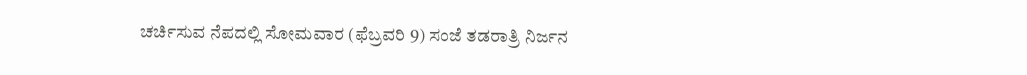ಚರ್ಚಿಸುವ ನೆಪದಲ್ಲಿ ಸೋಮವಾರ (ಫೆಬ್ರವರಿ 9) ಸಂಜೆ ತಡರಾತ್ರಿ ನಿರ್ಜನ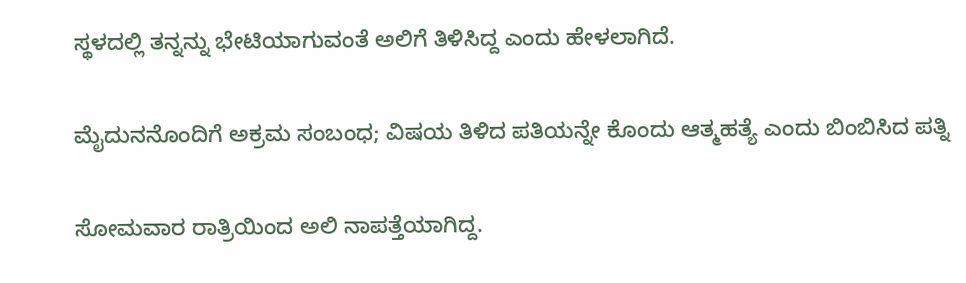ಸ್ಥಳದಲ್ಲಿ ತನ್ನನ್ನು ಭೇಟಿಯಾಗುವಂತೆ ಅಲಿಗೆ ತಿಳಿಸಿದ್ದ ಎಂದು ಹೇಳಲಾಗಿದೆ.

ಮೈದುನನೊಂದಿಗೆ ಅಕ್ರಮ ಸಂಬಂಧ; ವಿಷಯ ತಿಳಿದ ಪತಿಯನ್ನೇ ಕೊಂದು ಆತ್ಮಹತ್ಯೆ ಎಂದು ಬಿಂಬಿಸಿದ ಪತ್ನಿ

ಸೋಮವಾರ ರಾತ್ರಿಯಿಂದ ಅಲಿ ನಾಪತ್ತೆಯಾಗಿದ್ದ.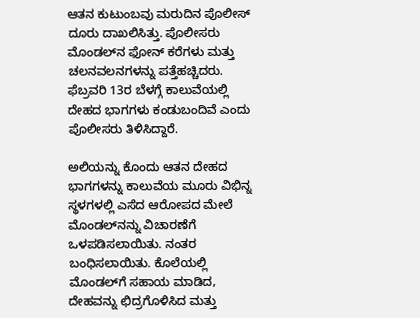ಆತನ ಕುಟುಂಬವು ಮರುದಿನ ಪೊಲೀಸ್ ದೂರು ದಾಖಲಿಸಿತ್ತು. ಪೊಲೀಸರು ಮೊಂಡಲ್‌ನ ಫೋನ್ ಕರೆಗಳು ಮತ್ತು ಚಲನವಲನಗಳನ್ನು ಪತ್ತೆಹಚ್ಚಿದರು. ಫೆಬ್ರವರಿ 13ರ ಬೆಳಗ್ಗೆ ಕಾಲುವೆಯಲ್ಲಿ ದೇಹದ ಭಾಗಗಳು ಕಂಡುಬಂದಿವೆ ಎಂದು ಪೊಲೀಸರು ತಿಳಿಸಿದ್ದಾರೆ.

ಅಲಿಯನ್ನು ಕೊಂದು ಆತನ ದೇಹದ ಭಾಗಗಳನ್ನು ಕಾಲುವೆಯ ಮೂರು ವಿಭಿನ್ನ ಸ್ಥಳಗಳಲ್ಲಿ ಎಸೆದ ಆರೋಪದ ಮೇಲೆ ಮೊಂಡಲ್‌ನನ್ನು ವಿಚಾರಣೆಗೆ ಒಳಪಡಿಸಲಾಯಿತು. ನಂತರ ಬಂಧಿಸಲಾಯಿತು. ಕೊಲೆಯಲ್ಲಿ ಮೊಂಡಲ್‌ಗೆ ಸಹಾಯ ಮಾಡಿದ, ದೇಹವನ್ನು ಛಿದ್ರಗೊಳಿಸಿದ ಮತ್ತು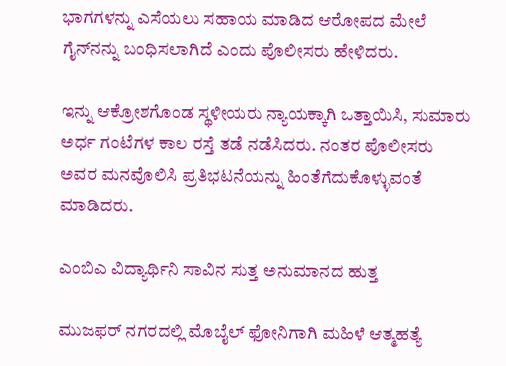ಭಾಗಗಳನ್ನು ಎಸೆಯಲು ಸಹಾಯ ಮಾಡಿದ ಆರೋಪದ ಮೇಲೆ ಗೈನ್‌ನನ್ನು ಬಂಧಿಸಲಾಗಿದೆ ಎಂದು ಪೊಲೀಸರು ಹೇಳಿದರು.

ಇನ್ನು ಆಕ್ರೋಶಗೊಂಡ ಸ್ಥಳೀಯರು ನ್ಯಾಯಕ್ಕಾಗಿ ಒತ್ತಾಯಿಸಿ, ಸುಮಾರು ಅರ್ಧ ಗಂಟೆಗಳ ಕಾಲ ರಸ್ತೆ ತಡೆ ನಡೆಸಿದರು. ನಂತರ ಪೊಲೀಸರು ಅವರ ಮನವೊಲಿಸಿ ಪ್ರತಿಭಟನೆಯನ್ನು ಹಿಂತೆಗೆದುಕೊಳ್ಳುವಂತೆ ಮಾಡಿದರು.

ಎಂಬಿಎ ವಿದ್ಯಾರ್ಥಿನಿ ಸಾವಿನ ಸುತ್ತ ಅನುಮಾನದ ಹುತ್ತ

ಮುಜಫರ್ ನಗರದಲ್ಲಿ ಮೊಬೈಲ್ ಫೋನಿಗಾಗಿ ಮಹಿಳೆ ಆತ್ಮಹತ್ಯೆ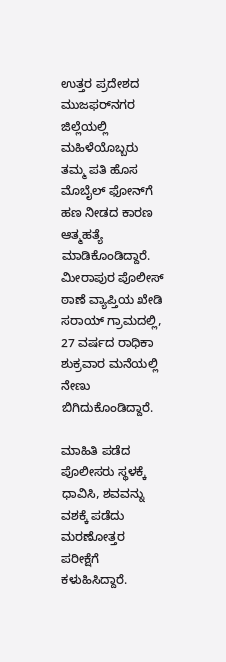ಉತ್ತರ ಪ್ರದೇಶದ ಮುಜಫರ್‌ನಗರ ಜಿಲ್ಲೆಯಲ್ಲಿ ಮಹಿಳೆಯೊಬ್ಬರು ತಮ್ಮ ಪತಿ ಹೊಸ ಮೊಬೈಲ್ ಫೋನ್‌ಗೆ ಹಣ ನೀಡದ ಕಾರಣ ಆತ್ಮಹತ್ಯೆ ಮಾಡಿಕೊಂಡಿದ್ದಾರೆ. ಮೀರಾಪುರ ಪೊಲೀಸ್ ಠಾಣೆ ವ್ಯಾಪ್ತಿಯ ಖೇಡಿ ಸರಾಯ್ ಗ್ರಾಮದಲ್ಲಿ, 27 ವರ್ಷದ ರಾಧಿಕಾ ಶುಕ್ರವಾರ ಮನೆಯಲ್ಲಿ ನೇಣು ಬಿಗಿದುಕೊಂಡಿದ್ದಾರೆ.

ಮಾಹಿತಿ ಪಡೆದ ಪೊಲೀಸರು ಸ್ಥಳಕ್ಕೆ ಧಾವಿಸಿ, ಶವವನ್ನು ವಶಕ್ಕೆ ಪಡೆದು ಮರಣೋತ್ತರ ಪರೀಕ್ಷೆಗೆ ಕಳುಹಿಸಿದ್ದಾರೆ.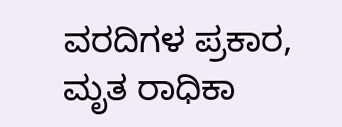ವರದಿಗಳ ಪ್ರಕಾರ, ಮೃತ ರಾಧಿಕಾ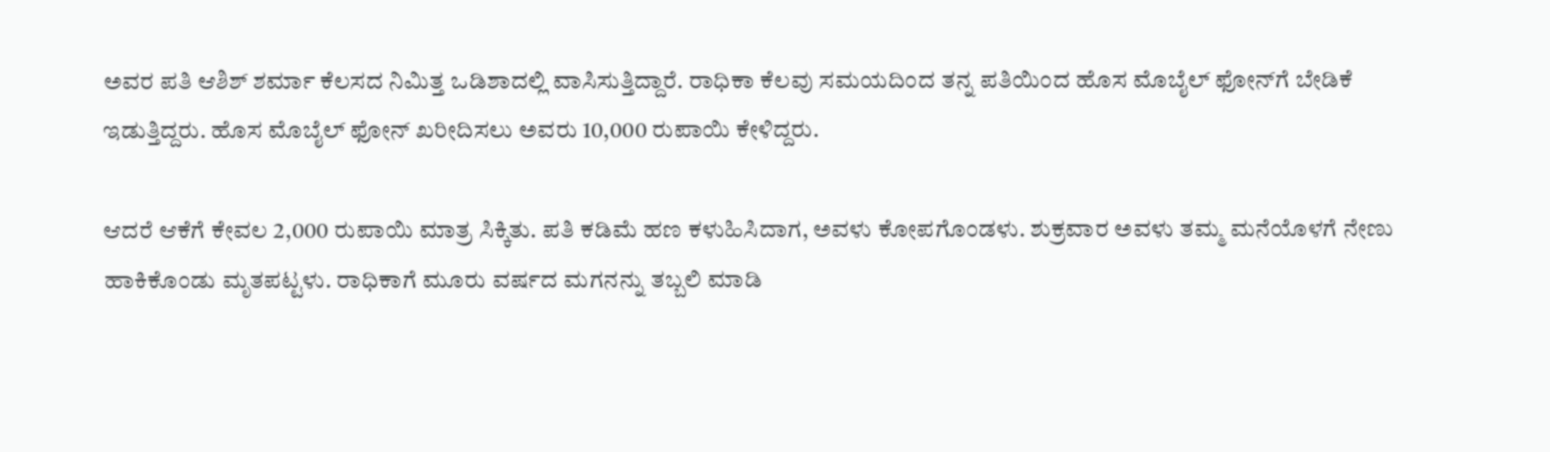ಅವರ ಪತಿ ಆಶಿಶ್ ಶರ್ಮಾ ಕೆಲಸದ ನಿಮಿತ್ತ ಒಡಿಶಾದಲ್ಲಿ ವಾಸಿಸುತ್ತಿದ್ದಾರೆ. ರಾಧಿಕಾ ಕೆಲವು ಸಮಯದಿಂದ ತನ್ನ ಪತಿಯಿಂದ ಹೊಸ ಮೊಬೈಲ್ ಫೋನ್‌ಗೆ ಬೇಡಿಕೆ ಇಡುತ್ತಿದ್ದರು. ಹೊಸ ಮೊಬೈಲ್ ಫೋನ್ ಖರೀದಿಸಲು ಅವರು 10,000 ರುಪಾಯಿ ಕೇಳಿದ್ದರು.

ಆದರೆ ಆಕೆಗೆ ಕೇವಲ 2,000 ರುಪಾಯಿ ಮಾತ್ರ ಸಿಕ್ಕಿತು. ಪತಿ ಕಡಿಮೆ ಹಣ ಕಳುಹಿಸಿದಾಗ, ಅವಳು ಕೋಪಗೊಂಡಳು. ಶುಕ್ರವಾರ ಅವಳು ತಮ್ಮ ಮನೆಯೊಳಗೆ ನೇಣು ಹಾಕಿಕೊಂಡು ಮೃತಪಟ್ಟಳು. ರಾಧಿಕಾಗೆ ಮೂರು ವರ್ಷದ ಮಗನನ್ನು ತಬ್ಬಲಿ ಮಾಡಿ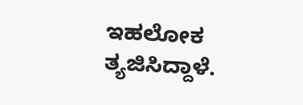ಇಹಲೋಕ ತ್ಯಜಿಸಿದ್ದಾಳೆ.